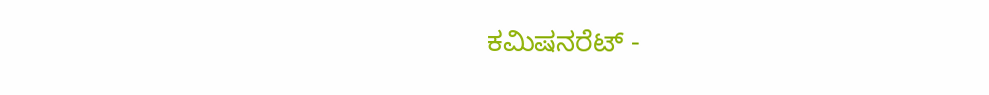ಕಮಿಷನರೆಟ್ -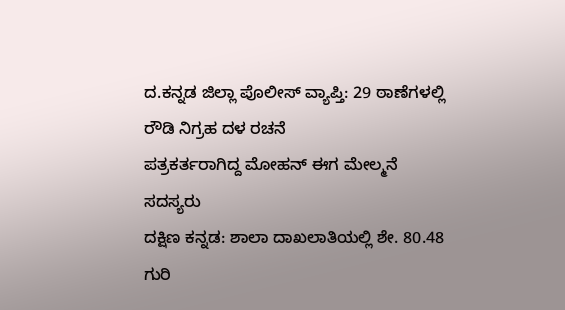ದ.ಕನ್ನಡ ಜಿಲ್ಲಾ ಪೊಲೀಸ್ ವ್ಯಾಪ್ತಿ: 29 ಠಾಣೆಗಳಲ್ಲಿ ರೌಡಿ ನಿಗ್ರಹ ದಳ ರಚನೆ
ಪತ್ರಕರ್ತರಾಗಿದ್ದ ಮೋಹನ್ ಈಗ ಮೇಲ್ಮನೆ ಸದಸ್ಯರು
ದಕ್ಷಿಣ ಕನ್ನಡ: ಶಾಲಾ ದಾಖಲಾತಿಯಲ್ಲಿ ಶೇ. 80.48 ಗುರಿ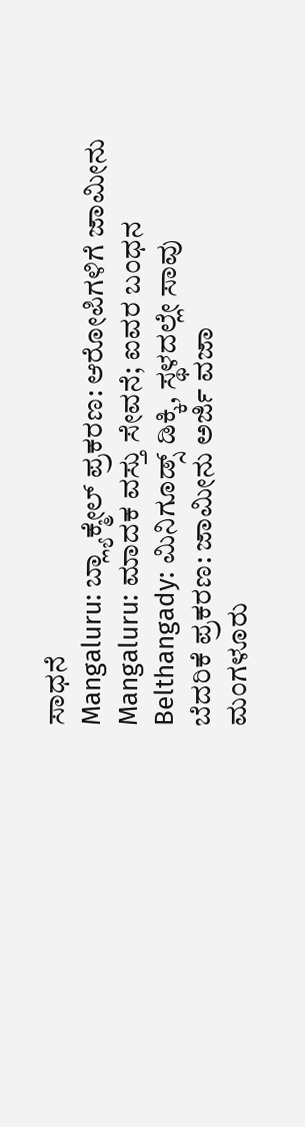ಸಾಧನೆ
Mangaluru: ಬ್ಲ್ಯಾಕ್ಮೇಲ್ ಪ್ರಕರಣ: ಆರೋಪಿಗಳಿಗೆ ಜಾಮೀನು
Mangaluru: ಮಾದಕ ವಸ್ತು ಸೇವನೆ; ಐವರ ಬಂಧನ
Belthangady: ಮಿನಿಗೂಡ್ಸ್ ಡಿಕ್ಕಿ, ಸ್ಥಳದಲ್ಲೇ ಸಾವು
ಬೆದರಿಕೆ ಪ್ರಕರಣ: ಜಾಮೀನು ಅರ್ಜಿ ವಜಾ
ಮಂಗಳೂರು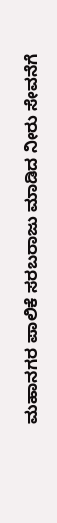ಮಹಾನಗರ ಪಾಲಿಕೆ ಸರಬರಾಜು ಮಾಡಿದ ನೀರು ಸೇವನೆಗೆ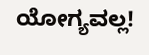ಯೋಗ್ಯವಲ್ಲ!